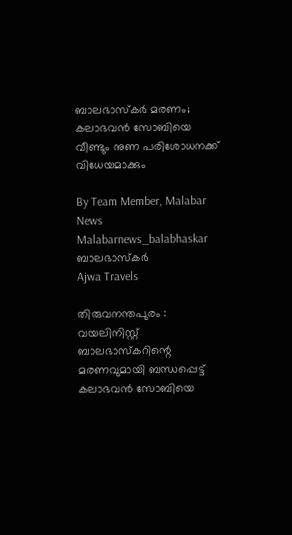ബാലഭാസ്‌കര്‍ മരണം; കലാഭവന്‍ സോബിയെ വീണ്ടും നുണ പരിശോധനക്ക് വിധേയമാക്കും

By Team Member, Malabar News
Malabarnews_balabhaskar
ബാലഭാസ്‌കർ
Ajwa Travels

തിരുവനന്തപുരം : വയലിനിസ്റ്റ് ബാലഭാസ്‌കറിന്റെ മരണവുമായി ബന്ധപ്പെട്ട് കലാഭവന്‍ സോബിയെ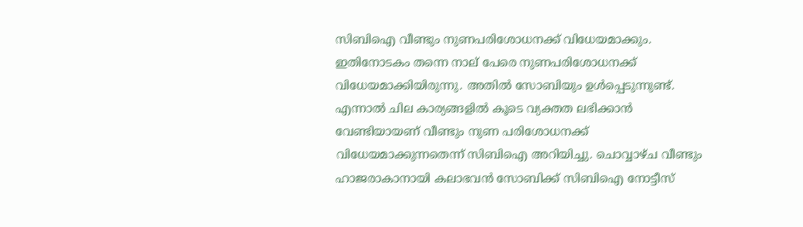സിബിഐ വീണ്ടും നുണപരിശോധനക്ക് വിധേയമാക്കും. ഇതിനോടകം തന്നെ നാല് പേരെ നുണപരിശോധനക്ക് വിധേയമാക്കിയിരുന്നു. അതില്‍ സോബിയും ഉള്‍പ്പെടുന്നുണ്ട്. എന്നാല്‍ ചില കാര്യങ്ങളില്‍ കൂടെ വ്യക്തത ലഭിക്കാന്‍ വേണ്ടിയായണ് വീണ്ടും നുണ പരിശോധനക്ക് വിധേയമാക്കുന്നതെന്ന് സിബിഐ അറിയിച്ചു. ചൊവ്വാഴ്‌ച വീണ്ടും ഹാജരാകാനായി കലാഭവന്‍ സോബിക്ക് സിബിഐ നോട്ടീസ്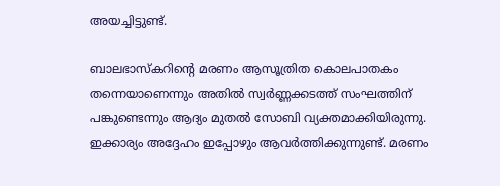അയച്ചിട്ടുണ്ട്.

ബാലഭാസ്‌കറിന്റെ മരണം ആസൂത്രിത കൊലപാതകം തന്നെയാണെന്നും അതില്‍ സ്വര്‍ണ്ണക്കടത്ത് സംഘത്തിന് പങ്കുണ്ടെന്നും ആദ്യം മുതല്‍ സോബി വ്യക്തമാക്കിയിരുന്നു. ഇക്കാര്യം അദ്ദേഹം ഇപ്പോഴും ആവര്‍ത്തിക്കുന്നുണ്ട്. മരണം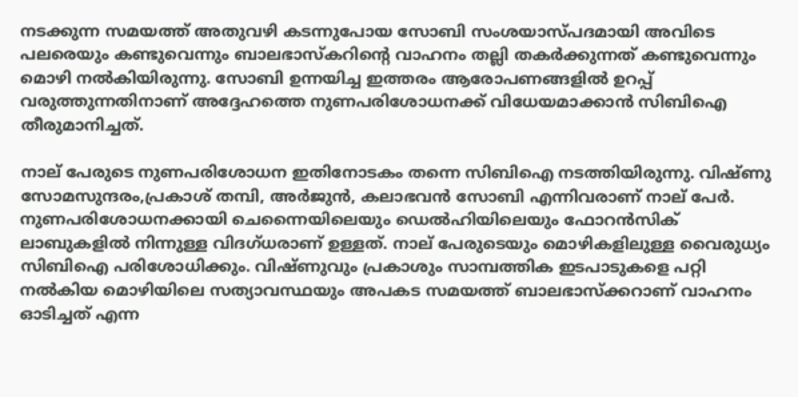നടക്കുന്ന സമയത്ത് അതുവഴി കടന്നുപോയ സോബി സംശയാസ്‌പദമായി അവിടെ പലരെയും കണ്ടുവെന്നും ബാലഭാസ്‌കറിന്റെ വാഹനം തല്ലി തകര്‍ക്കുന്നത് കണ്ടുവെന്നും മൊഴി നല്‍കിയിരുന്നു. സോബി ഉന്നയിച്ച ഇത്തരം ആരോപണങ്ങളിൽ ഉറപ്പ് വരുത്തുന്നതിനാണ് അദ്ദേഹത്തെ നുണപരിശോധനക്ക് വിധേയമാക്കാന്‍ സിബിഐ തീരുമാനിച്ചത്.

നാല് പേരുടെ നുണപരിശോധന ഇതിനോടകം തന്നെ സിബിഐ നടത്തിയിരുന്നു. വിഷ്‌ണു സോമസുന്ദരം,പ്രകാശ് തമ്പി, അര്‍ജുന്‍, കലാഭവന്‍ സോബി എന്നിവരാണ് നാല് പേര്‍. നുണപരിശോധനക്കായി ചെന്നൈയിലെയും ഡെല്‍ഹിയിലെയും ഫോറന്‍സിക് ലാബുകളില്‍ നിന്നുള്ള വിദഗ്‌ധരാണ് ഉള്ളത്. നാല് പേരുടെയും മൊഴികളിലുള്ള വൈരുധ്യം സിബിഐ പരിശോധിക്കും. വിഷ്‌ണുവും പ്രകാശും സാമ്പത്തിക ഇടപാടുകളെ പറ്റി നല്‍കിയ മൊഴിയിലെ സത്യാവസ്ഥയും അപകട സമയത്ത് ബാലഭാസ്‌ക്കറാണ് വാഹനം ഓടിച്ചത് എന്ന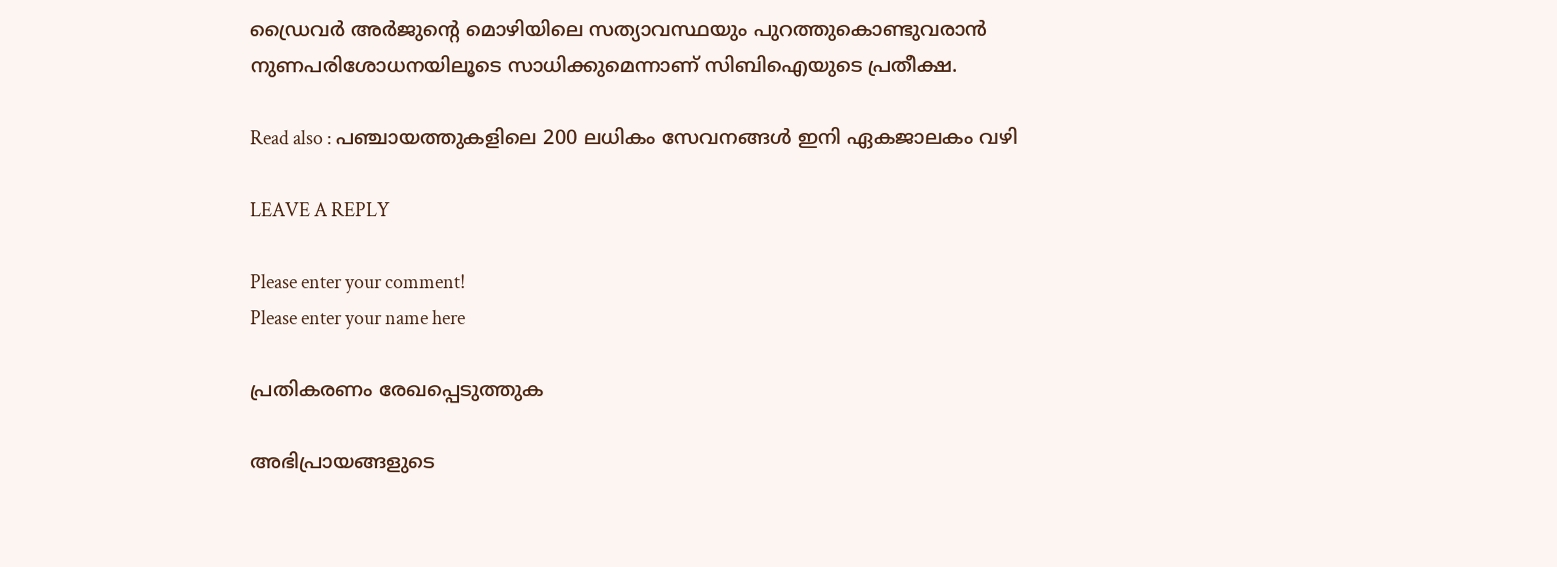ഡ്രൈവര്‍ അര്‍ജുന്റെ മൊഴിയിലെ സത്യാവസ്ഥയും പുറത്തുകൊണ്ടുവരാന്‍ നുണപരിശോധനയിലൂടെ സാധിക്കുമെന്നാണ് സിബിഐയുടെ പ്രതീക്ഷ.

Read also : പഞ്ചായത്തുകളിലെ 200 ലധികം സേവനങ്ങള്‍ ഇനി ഏകജാലകം വഴി

LEAVE A REPLY

Please enter your comment!
Please enter your name here

പ്രതികരണം രേഖപ്പെടുത്തുക

അഭിപ്രായങ്ങളുടെ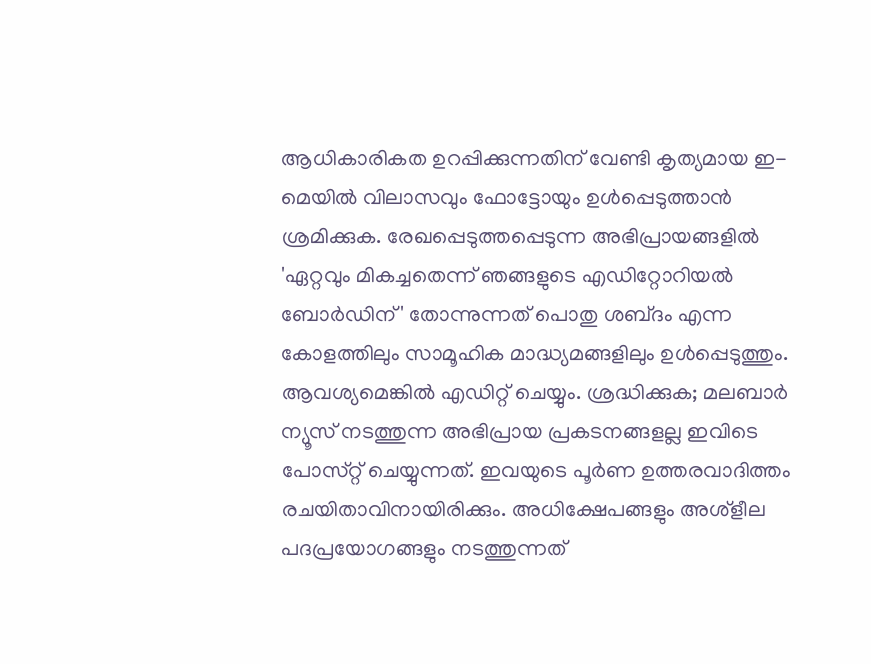ആധികാരികത ഉറപ്പിക്കുന്നതിന് വേണ്ടി കൃത്യമായ ഇ-മെയിൽ വിലാസവും ഫോട്ടോയും ഉൾപ്പെടുത്താൻ ശ്രമിക്കുക. രേഖപ്പെടുത്തപ്പെടുന്ന അഭിപ്രായങ്ങളിൽ 'ഏറ്റവും മികച്ചതെന്ന് ഞങ്ങളുടെ എഡിറ്റോറിയൽ ബോർഡിന്' തോന്നുന്നത് പൊതു ശബ്‌ദം എന്ന കോളത്തിലും സാമൂഹിക മാദ്ധ്യമങ്ങളിലും ഉൾപ്പെടുത്തും. ആവശ്യമെങ്കിൽ എഡിറ്റ് ചെയ്യും. ശ്രദ്ധിക്കുക; മലബാർ ന്യൂസ് നടത്തുന്ന അഭിപ്രായ പ്രകടനങ്ങളല്ല ഇവിടെ പോസ്‌റ്റ് ചെയ്യുന്നത്. ഇവയുടെ പൂർണ ഉത്തരവാദിത്തം രചയിതാവിനായിരിക്കും. അധിക്ഷേപങ്ങളും അശ്‌ളീല പദപ്രയോഗങ്ങളും നടത്തുന്നത്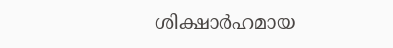ശിക്ഷാർഹമായ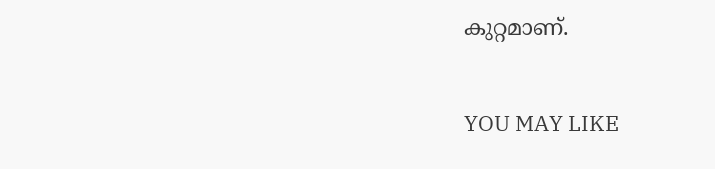കുറ്റമാണ്.

YOU MAY LIKE